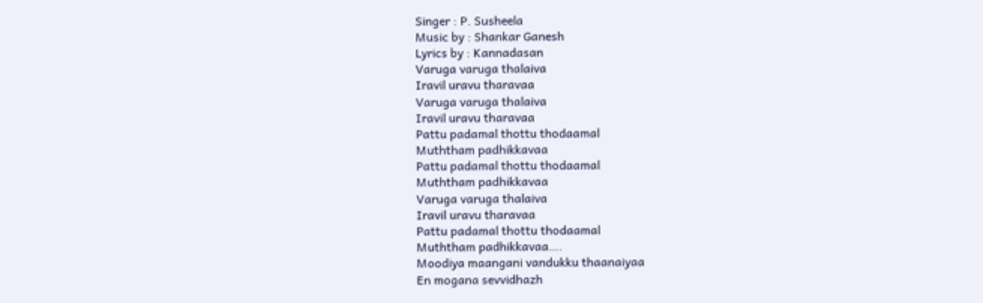Singer : P. Susheela
Music by : Shankar Ganesh
Lyrics by : Kannadasan
Varuga varuga thalaiva
Iravil uravu tharavaa
Varuga varuga thalaiva
Iravil uravu tharavaa
Pattu padamal thottu thodaamal
Muththam padhikkavaa
Pattu padamal thottu thodaamal
Muththam padhikkavaa
Varuga varuga thalaiva
Iravil uravu tharavaa
Pattu padamal thottu thodaamal
Muththam padhikkavaa….
Moodiya maangani vandukku thaanaiyaa
En mogana sevvidhazh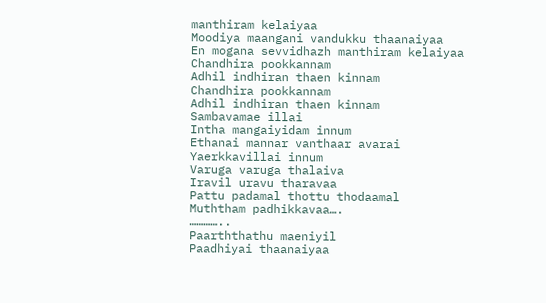manthiram kelaiyaa
Moodiya maangani vandukku thaanaiyaa
En mogana sevvidhazh manthiram kelaiyaa
Chandhira pookkannam
Adhil indhiran thaen kinnam
Chandhira pookkannam
Adhil indhiran thaen kinnam
Sambavamae illai
Intha mangaiyidam innum
Ethanai mannar vanthaar avarai
Yaerkkavillai innum
Varuga varuga thalaiva
Iravil uravu tharavaa
Pattu padamal thottu thodaamal
Muththam padhikkavaa….
…………..
Paarththathu maeniyil
Paadhiyai thaanaiyaa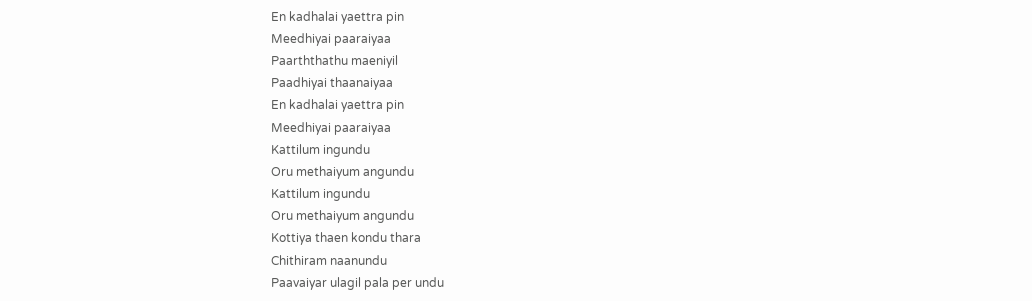En kadhalai yaettra pin
Meedhiyai paaraiyaa
Paarththathu maeniyil
Paadhiyai thaanaiyaa
En kadhalai yaettra pin
Meedhiyai paaraiyaa
Kattilum ingundu
Oru methaiyum angundu
Kattilum ingundu
Oru methaiyum angundu
Kottiya thaen kondu thara
Chithiram naanundu
Paavaiyar ulagil pala per undu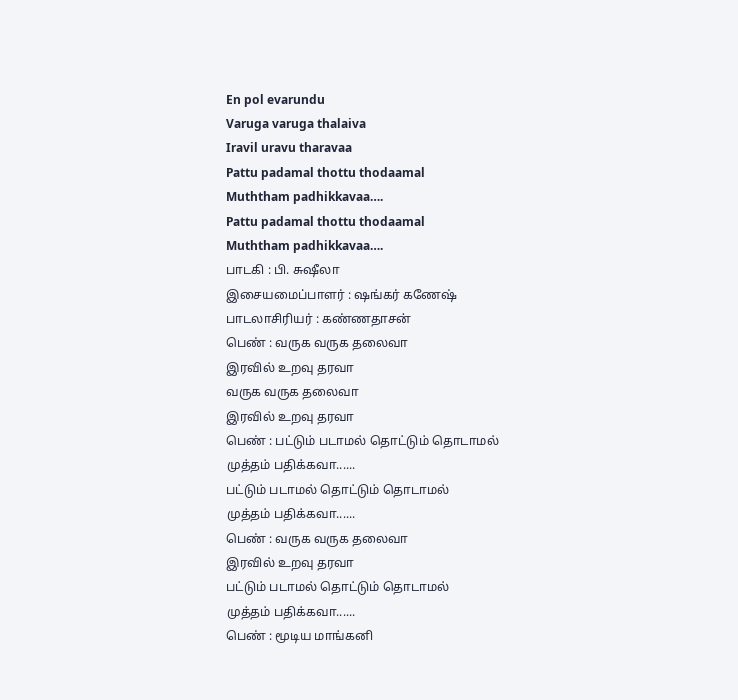En pol evarundu
Varuga varuga thalaiva
Iravil uravu tharavaa
Pattu padamal thottu thodaamal
Muththam padhikkavaa….
Pattu padamal thottu thodaamal
Muththam padhikkavaa….
பாடகி : பி. சுஷீலா
இசையமைப்பாளர் : ஷங்கர் கணேஷ்
பாடலாசிரியர் : கண்ணதாசன்
பெண் : வருக வருக தலைவா
இரவில் உறவு தரவா
வருக வருக தலைவா
இரவில் உறவு தரவா
பெண் : பட்டும் படாமல் தொட்டும் தொடாமல்
முத்தம் பதிக்கவா......
பட்டும் படாமல் தொட்டும் தொடாமல்
முத்தம் பதிக்கவா......
பெண் : வருக வருக தலைவா
இரவில் உறவு தரவா
பட்டும் படாமல் தொட்டும் தொடாமல்
முத்தம் பதிக்கவா......
பெண் : மூடிய மாங்கனி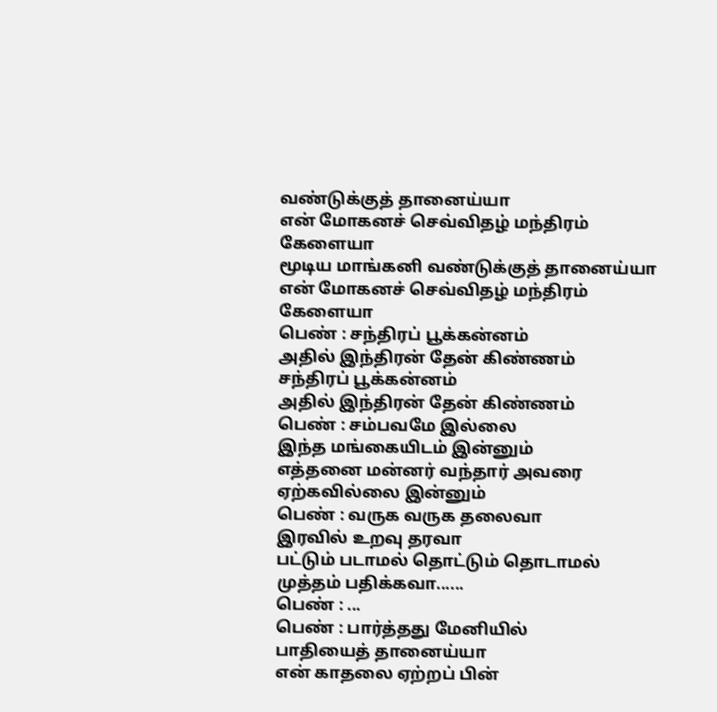வண்டுக்குத் தானைய்யா
என் மோகனச் செவ்விதழ் மந்திரம் கேளையா
மூடிய மாங்கனி வண்டுக்குத் தானைய்யா
என் மோகனச் செவ்விதழ் மந்திரம் கேளையா
பெண் : சந்திரப் பூக்கன்னம்
அதில் இந்திரன் தேன் கிண்ணம்
சந்திரப் பூக்கன்னம்
அதில் இந்திரன் தேன் கிண்ணம்
பெண் : சம்பவமே இல்லை
இந்த மங்கையிடம் இன்னும்
எத்தனை மன்னர் வந்தார் அவரை
ஏற்கவில்லை இன்னும்
பெண் : வருக வருக தலைவா
இரவில் உறவு தரவா
பட்டும் படாமல் தொட்டும் தொடாமல்
முத்தம் பதிக்கவா......
பெண் : ...
பெண் : பார்த்தது மேனியில்
பாதியைத் தானைய்யா
என் காதலை ஏற்றப் பின்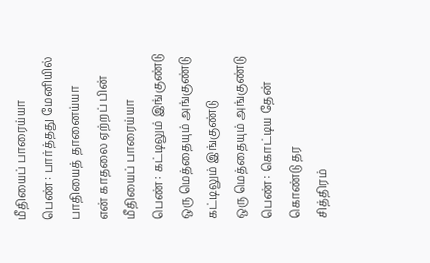மீதியைப் பாரைய்யா
பெண் : பார்த்தது மேனியில்
பாதியைத் தானைய்யா
என் காதலை ஏற்றப் பின்
மீதியைப் பாரைய்யா
பெண் : கட்டிலும் இங்குண்டு
ஒரு மெத்தையும் அங்குண்டு
கட்டிலும் இங்குண்டு
ஒரு மெத்தையும் அங்குண்டு
பெண் : கொட்டிய தேன் கொண்டு தர
சித்திரம்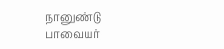நானுண்டு
பாவையர்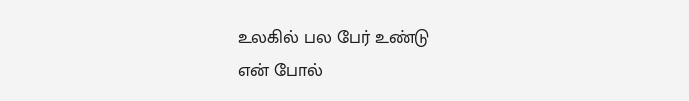உலகில் பல பேர் உண்டு
என் போல்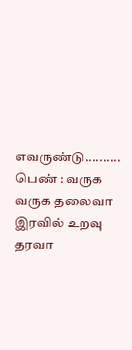எவருண்டு..........
பெண் : வருக வருக தலைவா
இரவில் உறவு தரவா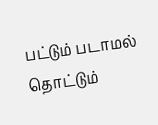பட்டும் படாமல் தொட்டும்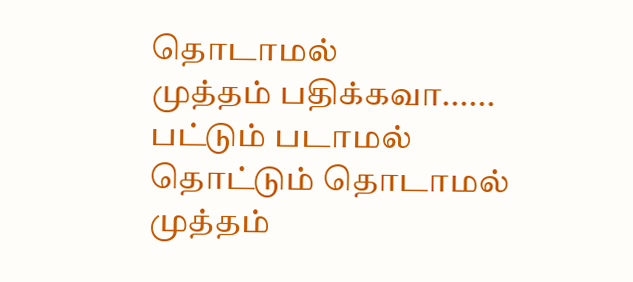தொடாமல்
முத்தம் பதிக்கவா......
பட்டும் படாமல் தொட்டும் தொடாமல்
முத்தம்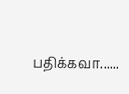பதிக்கவா......